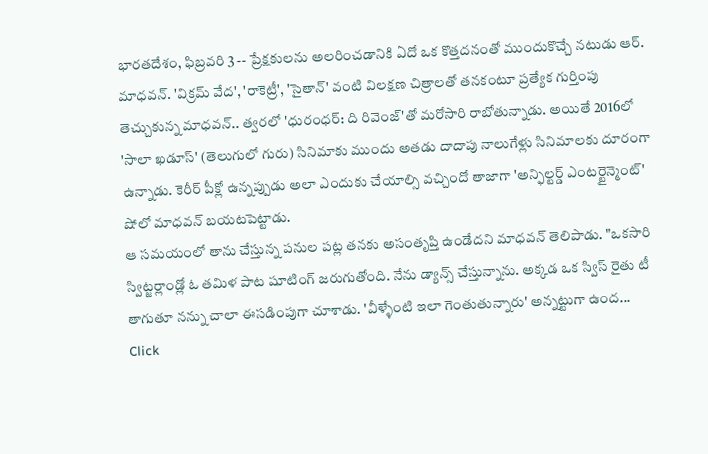భారతదేశం, ఫిబ్రవరి 3 -- ప్రేక్షకులను అలరించడానికి ఏదో ఒక కొత్తదనంతో ముందుకొచ్చే నటుడు ఆర్. మాధవన్. 'విక్రమ్ వేద', 'రాకెట్రీ', 'సైతాన్' వంటి విలక్షణ చిత్రాలతో తనకంటూ ప్రత్యేక గుర్తింపు తెచ్చుకున్న మాధవన్.. త్వరలో 'ధురంధర్: ది రివెంజ్'తో మరోసారి రాబోతున్నాడు. అయితే 2016లో 'సాలా ఖడూస్' (తెలుగులో గురు) సినిమాకు ముందు అతడు దాదాపు నాలుగేళ్లు సినిమాలకు దూరంగా ఉన్నాడు. కెరీర్ పీక్లో ఉన్నప్పుడు అలా ఎందుకు చేయాల్సి వచ్చిందో తాజాగా 'అన్ఫిల్టర్డ్ ఎంటర్టైన్మెంట్' షోలో మాధవన్ బయటపెట్టాడు.
ఆ సమయంలో తాను చేస్తున్న పనుల పట్ల తనకు అసంతృప్తి ఉండేదని మాధవన్ తెలిపాడు. "ఒకసారి స్విట్జర్లాండ్లో ఓ తమిళ పాట షూటింగ్ జరుగుతోంది. నేను డ్యాన్స్ చేస్తున్నాను. అక్కడ ఒక స్విస్ రైతు టీ తాగుతూ నన్ను చాలా ఈసడింపుగా చూశాడు. 'వీళ్ళేంటి ఇలా గెంతుతున్నారు' అన్నట్టుగా ఉంద...
Click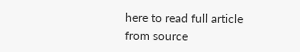here to read full article from source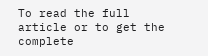To read the full article or to get the complete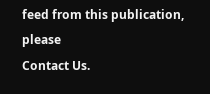feed from this publication, please
Contact Us.